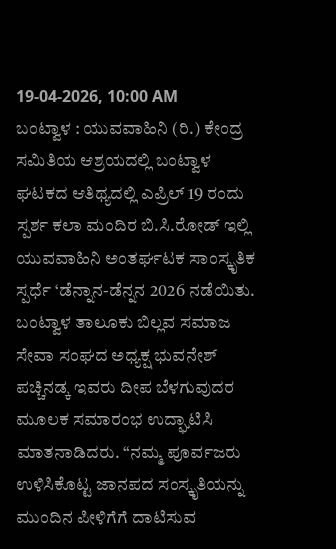19-04-2026, 10:00 AM
ಬಂಟ್ವಾಳ : ಯುವವಾಹಿನಿ (ರಿ.) ಕೇಂದ್ರ ಸಮಿತಿಯ ಆಶ್ರಯದಲ್ಲಿ ಬಂಟ್ವಾಳ ಘಟಕದ ಆತಿಥ್ಯದಲ್ಲಿ ಎಪ್ರಿಲ್ 19 ರಂದು ಸ್ಪರ್ಶ ಕಲಾ ಮಂದಿರ ಬಿ.ಸಿ.ರೋಡ್ ಇಲ್ಲಿ ಯುವವಾಹಿನಿ ಅಂತರ್ಘಟಕ ಸಾಂಸ್ಕೃತಿಕ ಸ್ಪರ್ಧೆ ‘ಡೆನ್ನಾನ-ಡೆನ್ನನ 2026 ನಡೆಯಿತು. ಬಂಟ್ವಾಳ ತಾಲೂಕು ಬಿಲ್ಲವ ಸಮಾಜ ಸೇವಾ ಸಂಘದ ಅಧ್ಯಕ್ಷ ಭುವನೇಶ್ ಪಚ್ಚಿನಡ್ಕ ಇವರು ದೀಪ ಬೆಳಗುವುದರ ಮೂಲಕ ಸಮಾರಂಭ ಉದ್ಘಾಟಿಸಿ ಮಾತನಾಡಿದರು. “ನಮ್ಮ ಪೂರ್ವಜರು ಉಳಿಸಿಕೊಟ್ಟ ಜಾನಪದ ಸಂಸ್ಕೃತಿಯನ್ನು ಮುಂದಿನ ಪೀಳಿಗೆಗೆ ದಾಟಿಸುವ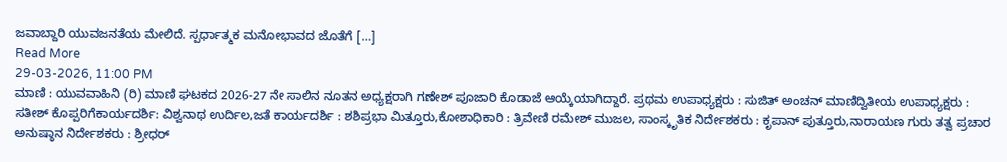ಜವಾಬ್ದಾರಿ ಯುವಜನತೆಯ ಮೇಲಿದೆ. ಸ್ಪರ್ಧಾತ್ಮಕ ಮನೋಭಾವದ ಜೊತೆಗೆ […]
Read More
29-03-2026, 11:00 PM
ಮಾಣಿ : ಯುವವಾಹಿನಿ (ರಿ) ಮಾಣಿ ಘಟಕದ 2026-27 ನೇ ಸಾಲಿನ ನೂತನ ಅಧ್ಯಕ್ಷರಾಗಿ ಗಣೇಶ್ ಪೂಜಾರಿ ಕೊಡಾಜೆ ಆಯ್ಕೆಯಾಗಿದ್ದಾರೆ. ಪ್ರಥಮ ಉಪಾಧ್ಯಕ್ಷರು : ಸುಜಿತ್ ಅಂಚನ್ ಮಾಣಿದ್ವಿತೀಯ ಉಪಾಧ್ಯಕ್ಷರು : ಸತೀಶ್ ಕೊಪ್ಪರಿಗೆಕಾರ್ಯದರ್ಶಿ: ವಿಶ್ವನಾಥ ಉರ್ದಿಲ,ಜತೆ ಕಾರ್ಯದರ್ಶಿ : ಶಶಿಪ್ರಭಾ ಮಿತ್ತೂರು,ಕೋಶಾಧಿಕಾರಿ : ತ್ರಿವೇಣಿ ರಮೇಶ್ ಮುಜಲ, ಸಾಂಸ್ಕೃತಿಕ ನಿರ್ದೇಶಕರು : ಕೃಪಾನ್ ಪುತ್ತೂರು,ನಾರಾಯಣ ಗುರು ತತ್ವ ಪ್ರಚಾರ ಅನುಷ್ಠಾನ ನಿರ್ದೇಶಕರು : ಶ್ರೀಧರ್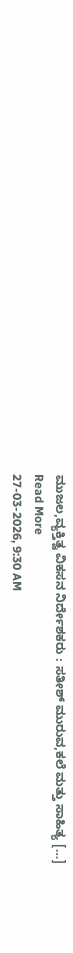ಮುಜಲ,ವ್ಯಕ್ತಿತ್ವ ವಿಕಸನ ನಿರ್ದೇಶಕರು : ಸತೀಶ್ ಮುರುವ,ಕಲೆ ಮತ್ತು ಸಾಹಿತ್ಯ […]
Read More
27-03-2026, 9:30 AM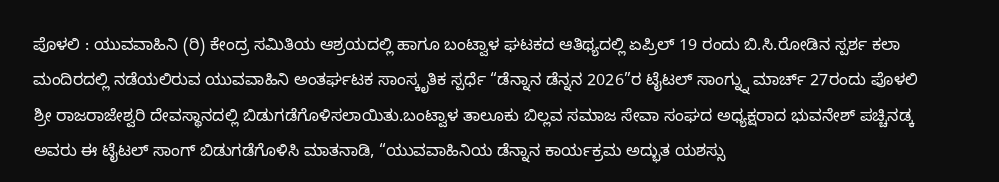ಪೊಳಲಿ : ಯುವವಾಹಿನಿ (ರಿ) ಕೇಂದ್ರ ಸಮಿತಿಯ ಆಶ್ರಯದಲ್ಲಿ ಹಾಗೂ ಬಂಟ್ವಾಳ ಘಟಕದ ಆತಿಥ್ಯದಲ್ಲಿ ಏಪ್ರಿಲ್ 19 ರಂದು ಬಿ.ಸಿ.ರೋಡಿನ ಸ್ಪರ್ಶ ಕಲಾ ಮಂದಿರದಲ್ಲಿ ನಡೆಯಲಿರುವ ಯುವವಾಹಿನಿ ಅಂತರ್ಘಟಕ ಸಾಂಸ್ಕೃತಿಕ ಸ್ಪರ್ಧೆ “ಡೆನ್ನಾನ ಡೆನ್ನನ 2026”ರ ಟೈಟಲ್ ಸಾಂಗ್ನ್ನು ಮಾರ್ಚ್ 27ರಂದು ಪೊಳಲಿ ಶ್ರೀ ರಾಜರಾಜೇಶ್ವರಿ ದೇವಸ್ಥಾನದಲ್ಲಿ ಬಿಡುಗಡೆಗೊಳಿಸಲಾಯಿತು.ಬಂಟ್ವಾಳ ತಾಲೂಕು ಬಿಲ್ಲವ ಸಮಾಜ ಸೇವಾ ಸಂಘದ ಅಧ್ಯಕ್ಷರಾದ ಭುವನೇಶ್ ಪಚ್ಚಿನಡ್ಕ ಅವರು ಈ ಟೈಟಲ್ ಸಾಂಗ್ ಬಿಡುಗಡೆಗೊಳಿಸಿ ಮಾತನಾಡಿ, “ಯುವವಾಹಿನಿಯ ಡೆನ್ನಾನ ಕಾರ್ಯಕ್ರಮ ಅದ್ಭುತ ಯಶಸ್ಸು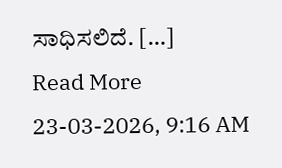ಸಾಧಿಸಲಿದೆ. […]
Read More
23-03-2026, 9:16 AM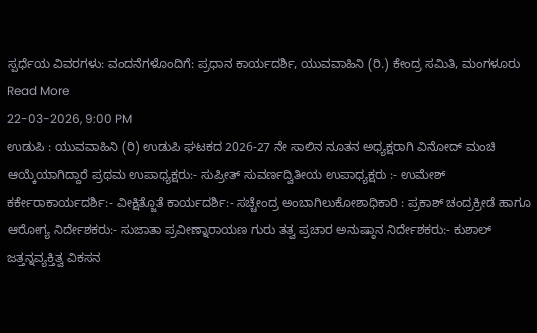ಸ್ಪರ್ಧೆಯ ವಿವರಗಳು: ವಂದನೆಗಳೊಂದಿಗೆ: ಪ್ರಧಾನ ಕಾರ್ಯದರ್ಶಿ, ಯುವವಾಹಿನಿ (ರಿ.) ಕೇಂದ್ರ ಸಮಿತಿ, ಮಂಗಳೂರು
Read More
22-03-2026, 9:00 PM
ಉಡುಪಿ : ಯುವವಾಹಿನಿ (ರಿ) ಉಡುಪಿ ಘಟಕದ 2026-27 ನೇ ಸಾಲಿನ ನೂತನ ಅಧ್ಯಕ್ಷರಾಗಿ ವಿನೋದ್ ಮಂಚಿ ಆಯ್ಕೆಯಾಗಿದ್ದಾರೆ ಪ್ರಥಮ ಉಪಾಧ್ಯಕ್ಷರು:- ಸುಪ್ರೀತ್ ಸುವರ್ಣದ್ವಿತೀಯ ಉಪಾಧ್ಯಕ್ಷರು :- ಉಮೇಶ್ ಕರ್ಕೇರಾಕಾರ್ಯದರ್ಶಿ:- ವೀಕ್ಷಿತ್ಜೊತೆ ಕಾರ್ಯದರ್ಶಿ:- ಸಚ್ಚೇಂದ್ರ ಅಂಬಾಗಿಲುಕೋಶಾಧಿಕಾರಿ : ಪ್ರಕಾಶ್ ಚಂದ್ರಕ್ರೀಡೆ ಹಾಗೂ ಆರೋಗ್ಯ ನಿರ್ದೇಶಕರು:- ಸುಜಾತಾ ಪ್ರವೀಣ್ನಾರಾಯಣ ಗುರು ತತ್ವ ಪ್ರಚಾರ ಅನುಷ್ಠಾನ ನಿರ್ದೇಶಕರು:- ಕುಶಾಲ್ ಜತ್ತನ್ನವ್ಯಕ್ತಿತ್ವ ವಿಕಸನ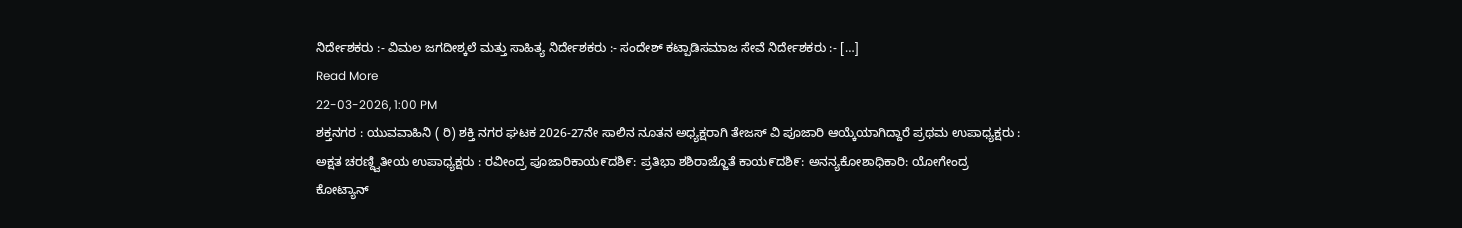ನಿರ್ದೇಶಕರು :- ವಿಮಲ ಜಗದೀಶ್ಕಲೆ ಮತ್ತು ಸಾಹಿತ್ಯ ನಿರ್ದೇಶಕರು :- ಸಂದೇಶ್ ಕಟ್ಪಾಡಿಸಮಾಜ ಸೇವೆ ನಿರ್ದೇಶಕರು :- […]
Read More
22-03-2026, 1:00 PM
ಶಕ್ತನಗರ : ಯುವವಾಹಿನಿ ( ರಿ) ಶಕ್ತಿ ನಗರ ಘಟಕ 2026-27ನೇ ಸಾಲಿನ ನೂತನ ಅಧ್ಯಕ್ಷರಾಗಿ ತೇಜಸ್ ವಿ ಪೂಜಾರಿ ಆಯ್ಕೆಯಾಗಿದ್ದಾರೆ ಪ್ರಥಮ ಉಪಾಧ್ಯಕ್ಷರು : ಅಕ್ಷತ ಚರಣ್ದ್ವಿತೀಯ ಉಪಾಧ್ಯಕ್ಷರು : ರವೀಂದ್ರ ಪೂಜಾರಿಕಾಯ೯ದಶಿ೯: ಪ್ರತಿಭಾ ಶಶಿರಾಜ್ಜೊತೆ ಕಾಯ೯ದಶಿ೯: ಅನನ್ಯಕೋಶಾಧಿಕಾರಿ: ಯೋಗೇಂದ್ರ ಕೋಟ್ಯಾನ್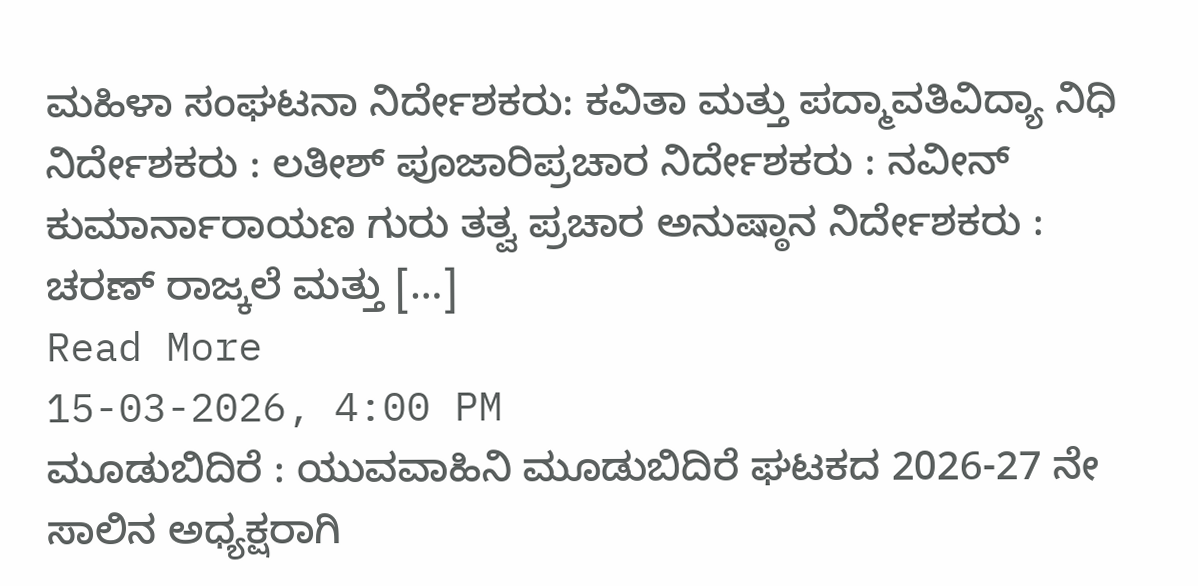ಮಹಿಳಾ ಸಂಘಟನಾ ನಿರ್ದೇಶಕರು: ಕವಿತಾ ಮತ್ತು ಪದ್ಮಾವತಿವಿದ್ಯಾ ನಿಧಿ ನಿರ್ದೇಶಕರು : ಲತೀಶ್ ಪೂಜಾರಿಪ್ರಚಾರ ನಿರ್ದೇಶಕರು : ನವೀನ್ ಕುಮಾರ್ನಾರಾಯಣ ಗುರು ತತ್ವ ಪ್ರಚಾರ ಅನುಷ್ಠಾನ ನಿರ್ದೇಶಕರು : ಚರಣ್ ರಾಜ್ಕಲೆ ಮತ್ತು […]
Read More
15-03-2026, 4:00 PM
ಮೂಡುಬಿದಿರೆ : ಯುವವಾಹಿನಿ ಮೂಡುಬಿದಿರೆ ಘಟಕದ 2026-27 ನೇ ಸಾಲಿನ ಅಧ್ಯಕ್ಷರಾಗಿ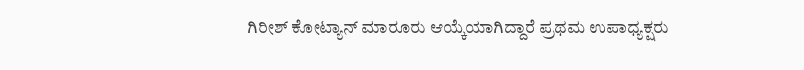ಗಿರೀಶ್ ಕೋಟ್ಯಾನ್ ಮಾರೂರು ಆಯ್ಕೆಯಾಗಿದ್ದಾರೆ ಪ್ರಥಮ ಉಪಾಧ್ಯಕ್ಷರು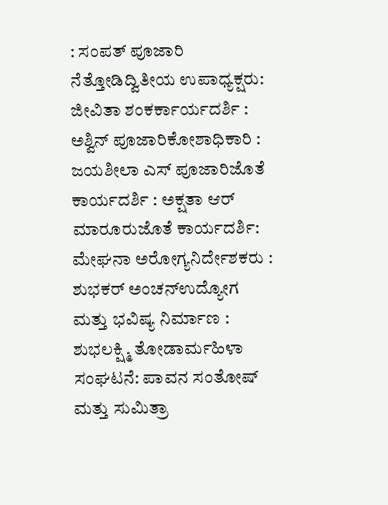: ಸಂಪತ್ ಪೂಜಾರಿ ನೆತ್ತೋಡಿದ್ವಿತೀಯ ಉಪಾಧ್ಯಕ್ಷರು: ಜೀವಿತಾ ಶಂಕರ್ಕಾರ್ಯದರ್ಶಿ : ಅಶ್ವಿನ್ ಪೂಜಾರಿಕೋಶಾಧಿಕಾರಿ : ಜಯಶೀಲಾ ಎಸ್ ಪೂಜಾರಿಜೊತೆ ಕಾರ್ಯದರ್ಶಿ : ಅಕ್ಷತಾ ಆರ್ ಮಾರೂರುಜೊತೆ ಕಾರ್ಯದರ್ಶಿ: ಮೇಘನಾ ಅರೋಗ್ಯನಿರ್ದೇಶಕರು : ಶುಭಕರ್ ಅಂಚನ್ಉದ್ಯೋಗ ಮತ್ತು ಭವಿಷ್ಯ ನಿರ್ಮಾಣ : ಶುಭಲಕ್ಷ್ಮಿ ತೋಡಾರ್ಮಹಿಳಾ ಸಂಘಟನೆ: ಪಾವನ ಸಂತೋಷ್ ಮತ್ತು ಸುಮಿತ್ರಾ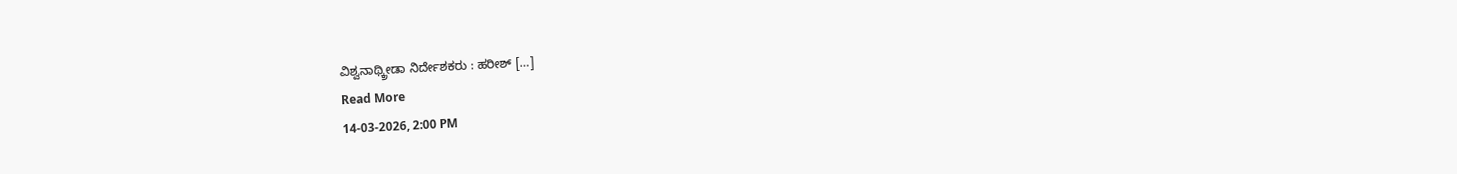ವಿಶ್ವನಾಥ್ಕ್ರೀಡಾ ನಿರ್ದೇಶಕರು : ಹರೀಶ್ […]
Read More
14-03-2026, 2:00 PM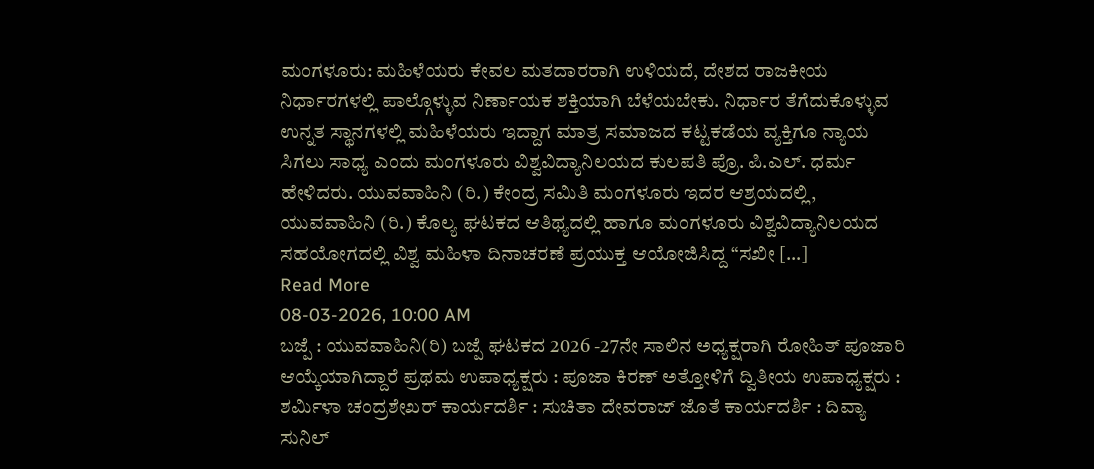ಮಂಗಳೂರು: ಮಹಿಳೆಯರು ಕೇವಲ ಮತದಾರರಾಗಿ ಉಳಿಯದೆ, ದೇಶದ ರಾಜಕೀಯ ನಿರ್ಧಾರಗಳಲ್ಲಿ ಪಾಲ್ಗೊಳ್ಳುವ ನಿರ್ಣಾಯಕ ಶಕ್ತಿಯಾಗಿ ಬೆಳೆಯಬೇಕು. ನಿರ್ಧಾರ ತೆಗೆದುಕೊಳ್ಳುವ ಉನ್ನತ ಸ್ಥಾನಗಳಲ್ಲಿ ಮಹಿಳೆಯರು ಇದ್ದಾಗ ಮಾತ್ರ ಸಮಾಜದ ಕಟ್ಟಕಡೆಯ ವ್ಯಕ್ತಿಗೂ ನ್ಯಾಯ ಸಿಗಲು ಸಾಧ್ಯ ಎಂದು ಮಂಗಳೂರು ವಿಶ್ವವಿದ್ಯಾನಿಲಯದ ಕುಲಪತಿ ಪ್ರೊ. ಪಿ.ಎಲ್. ಧರ್ಮ ಹೇಳಿದರು. ಯುವವಾಹಿನಿ (ರಿ.) ಕೇಂದ್ರ ಸಮಿತಿ ಮಂಗಳೂರು ಇದರ ಆಶ್ರಯದಲ್ಲಿ, ಯುವವಾಹಿನಿ (ರಿ.) ಕೊಲ್ಯ ಘಟಕದ ಆತಿಥ್ಯದಲ್ಲಿ ಹಾಗೂ ಮಂಗಳೂರು ವಿಶ್ವವಿದ್ಯಾನಿಲಯದ ಸಹಯೋಗದಲ್ಲಿ ವಿಶ್ವ ಮಹಿಳಾ ದಿನಾಚರಣೆ ಪ್ರಯುಕ್ತ ಆಯೋಜಿಸಿದ್ದ “ಸಖೀ […]
Read More
08-03-2026, 10:00 AM
ಬಜ್ಪೆ : ಯುವವಾಹಿನಿ(ರಿ) ಬಜ್ಪೆ ಘಟಕದ 2026 -27ನೇ ಸಾಲಿನ ಅಧ್ಯಕ್ಷರಾಗಿ ರೋಹಿತ್ ಪೂಜಾರಿ ಆಯ್ಕೆಯಾಗಿದ್ದಾರೆ ಪ್ರಥಮ ಉಪಾಧ್ಯಕ್ಷರು : ಪೂಜಾ ಕಿರಣ್ ಅತ್ತೋಳಿಗೆ ದ್ವಿತೀಯ ಉಪಾಧ್ಯಕ್ಷರು : ಶರ್ಮಿಳಾ ಚಂದ್ರಶೇಖರ್ ಕಾರ್ಯದರ್ಶಿ : ಸುಚಿತಾ ದೇವರಾಜ್ ಜೊತೆ ಕಾರ್ಯದರ್ಶಿ : ದಿವ್ಯಾ ಸುನಿಲ್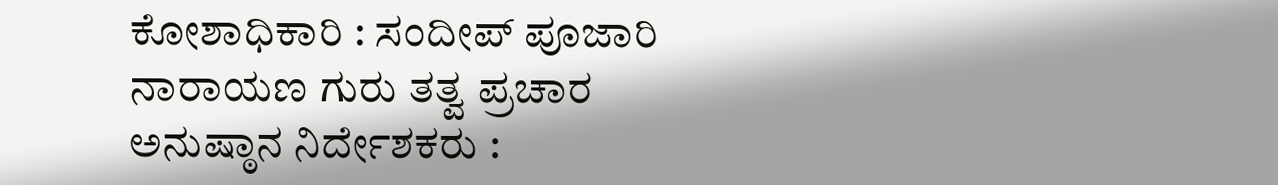ಕೋಶಾಧಿಕಾರಿ : ಸಂದೀಪ್ ಪೂಜಾರಿ ನಾರಾಯಣ ಗುರು ತತ್ವ ಪ್ರಚಾರ ಅನುಷ್ಠಾನ ನಿರ್ದೇಶಕರು :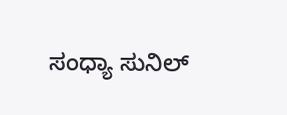ಸಂಧ್ಯಾ ಸುನಿಲ್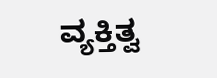ವ್ಯಕ್ತಿತ್ವ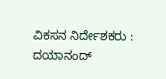ವಿಕಸನ ನಿರ್ದೇಶಕರು : ದಯಾನಂದ್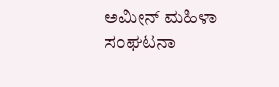ಅಮೀನ್ ಮಹಿಳಾ ಸಂಘಟನಾ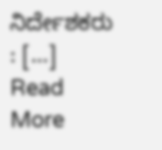ನಿರ್ದೇಶಕರು : […]
Read More